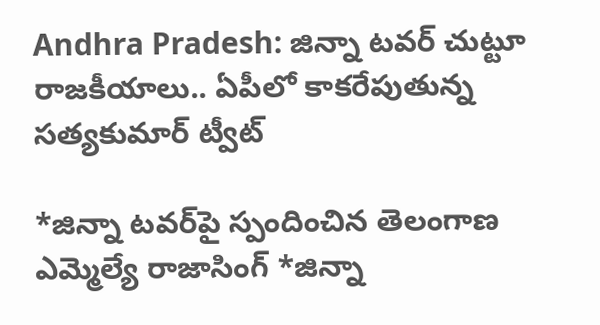Andhra Pradesh: జిన్నా టవర్‌ చుట్టూ రాజకీయాలు.. ఏపీలో కాకరేపుతున్న సత్యకుమార్ ట్వీట్‌

*జిన్నా టవర్‌పై స్పందించిన తెలంగాణ ఎమ్మెల్యే రాజాసింగ్ *జిన్నా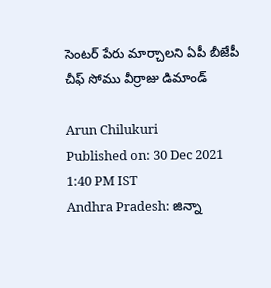సెంటర్‌ పేరు మార్చాలని ఏపీ బీజేపీ చీఫ్‌ సోము వీర్రాజు డిమాండ్

Arun Chilukuri
Published on: 30 Dec 2021 1:40 PM IST
Andhra Pradesh: జిన్నా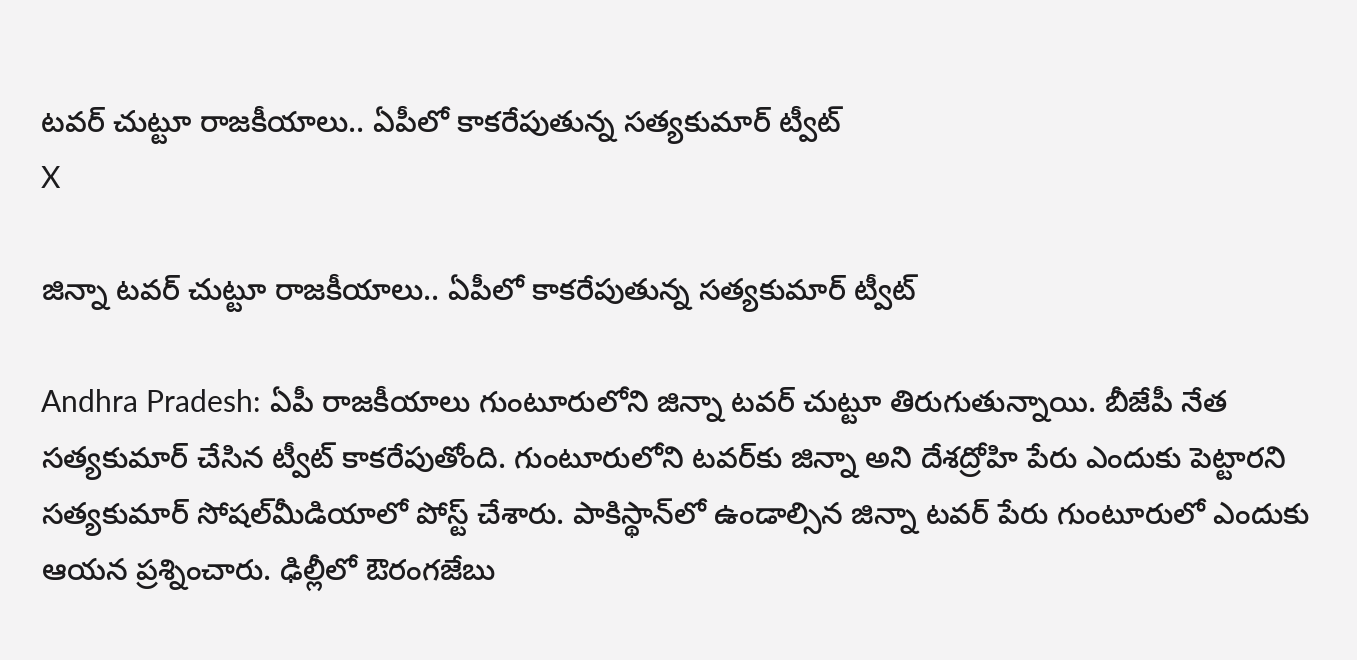టవర్‌ చుట్టూ రాజకీయాలు.. ఏపీలో కాకరేపుతున్న సత్యకుమార్ ట్వీట్‌
X

జిన్నా టవర్‌ చుట్టూ రాజకీయాలు.. ఏపీలో కాకరేపుతున్న సత్యకుమార్ ట్వీట్‌

Andhra Pradesh: ఏపీ రాజకీయాలు గుంటూరులోని జిన్నా టవర్‌ చుట్టూ తిరుగుతున్నాయి. బీజేపీ నేత సత్యకుమార్ చేసిన ట్వీట్‌ కాకరేపుతోంది. గుంటూరులోని టవర్‌కు జిన్నా అని దేశద్రోహి పేరు ఎందుకు పెట్టారని సత్యకుమార్‌ సోషల్‌మీడియాలో పోస్ట్ చేశారు. పాకిస్థాన్‌లో ఉండాల్సిన జిన్నా టవర్‌ పేరు గుంటూరులో ఎందుకు ఆయన ప్రశ్నించారు. ఢిల్లీలో ఔరంగజేబు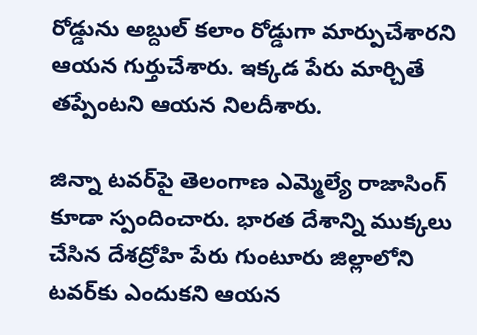రోడ్డును అబ్దుల్‌ కలాం రోడ్డుగా మార్పుచేశారని ఆయన గుర్తుచేశారు. ఇక్కడ పేరు మార్చితే తప్పేంటని ఆయన నిలదీశారు.

జిన్నా టవర్‌పై తెలంగాణ ఎమ్మెల్యే రాజాసింగ్ కూడా స్పందించారు. భారత దేశాన్ని ముక్కలు చేసిన దేశద్రోహి పేరు గుంటూరు జిల్లాలోని టవర్‌కు ఎందుకని ఆయన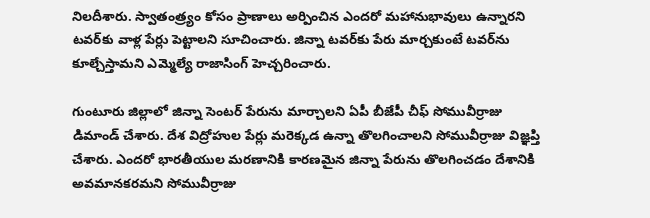నిలదీశారు. స్వాతంత్ర్యం కోసం ప్రాణాలు అర్పించిన ఎందరో మహానుభావులు ఉన్నారని టవర్‌కు వాళ్ల పేర్లు పెట్టాలని సూచించారు. జిన్నా టవర్‌కు పేరు మార్చకుంటే టవర్‌ను కూల్చేస్తామని ఎమ్మెల్యే రాజాసింగ్‌ హెచ్చరించారు.

గుంటూరు జిల్లాలో జిన్నా సెంటర్‌ పేరును మార్చాలని ఏపీ బీజేపీ చీఫ్‌ సోమువీర్రాజు డిమాండ్ చేశారు. దేశ విద్రోహుల పేర్లు మరెక్కడ ఉన్నా తొలగించాలని సోమువీర్రాజు విజ్ఞప్తి చేశారు. ఎందరో భారతీయుల మరణానికి కారణమైన జిన్నా పేరును తొలగించడం దేశానికి అవమానకరమని సోమువీర్రాజు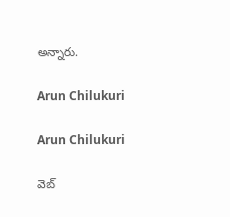అన్నారు.

Arun Chilukuri

Arun Chilukuri

వెబ్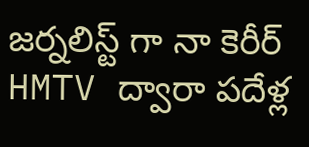జర్నలిస్ట్ గా నా కెరీర్ HMTV ద్వారా పదేళ్ల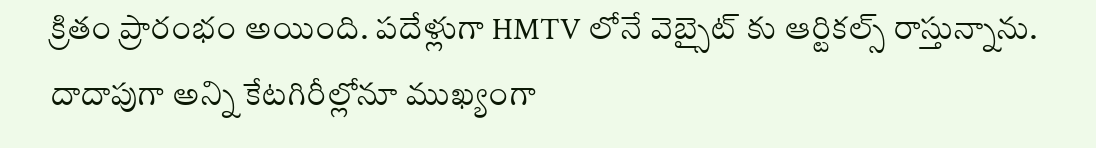క్రితం ప్రారంభం అయింది. పదేళ్లుగా HMTV లోనే వెబ్సైట్ కు ఆర్టికల్స్ రాస్తున్నాను. దాదాపుగా అన్ని కేటగిరీల్లోనూ ముఖ్యంగా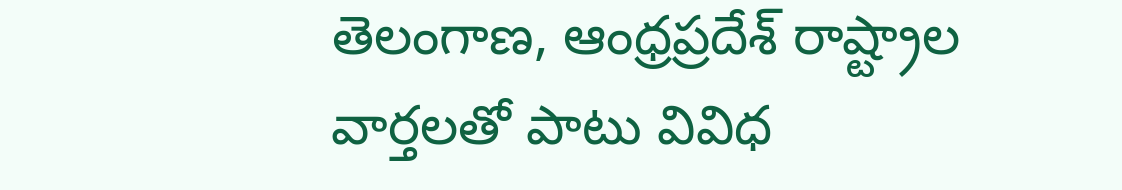తెలంగాణ, ఆంధ్రప్రదేశ్ రాష్ట్రాల వార్తలతో పాటు వివిధ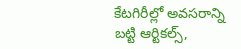కేటగిరీల్లో అవసరాన్ని బట్టి ఆర్టికల్స్,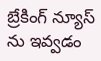బ్రేకింగ్ న్యూస్ ను ఇవ్వడం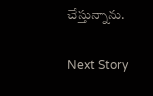చేస్తున్నాను.

Next Story